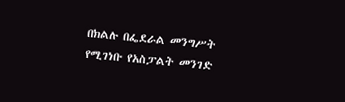በክልሉ በፌደራል መንግሥት የሚገነቡ የአስፓልት መንገድ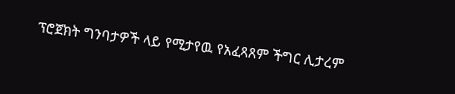ፕሮጀክት ግንባታዎች ላይ የሚታየዉ የአፈጻጸም ችግር ሊታረም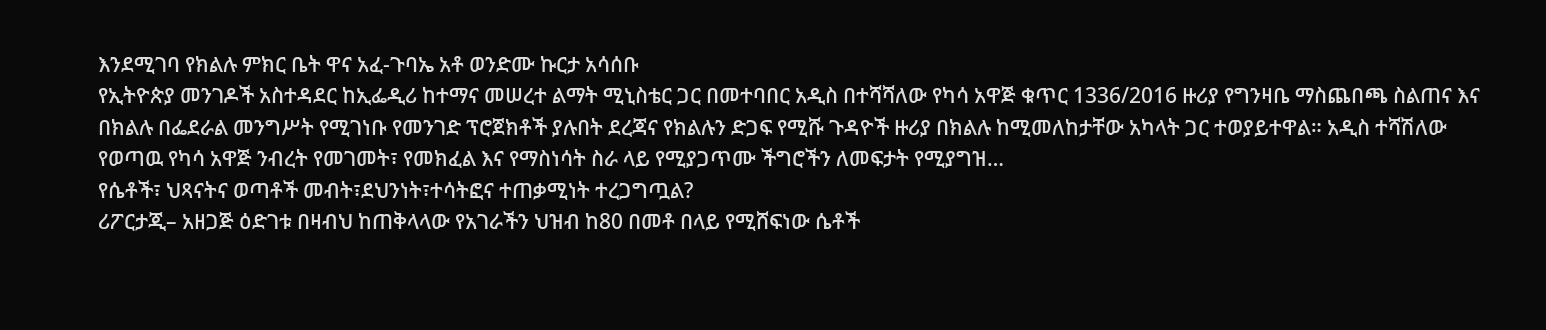እንደሚገባ የክልሉ ምክር ቤት ዋና አፈ-ጉባኤ አቶ ወንድሙ ኩርታ አሳሰቡ
የኢትዮጵያ መንገዶች አስተዳደር ከኢፌዲሪ ከተማና መሠረተ ልማት ሚኒስቴር ጋር በመተባበር አዲስ በተሻሻለው የካሳ አዋጅ ቁጥር 1336/2016 ዙሪያ የግንዛቤ ማስጨበጫ ስልጠና እና በክልሉ በፌደራል መንግሥት የሚገነቡ የመንገድ ፕሮጀክቶች ያሉበት ደረጃና የክልሉን ድጋፍ የሚሹ ጉዳዮች ዙሪያ በክልሉ ከሚመለከታቸው አካላት ጋር ተወያይተዋል። አዲስ ተሻሽለው የወጣዉ የካሳ አዋጅ ንብረት የመገመት፣ የመክፈል እና የማስነሳት ስራ ላይ የሚያጋጥሙ ችግሮችን ለመፍታት የሚያግዝ…
የሴቶች፣ ህጻናትና ወጣቶች መብት፣ደህንነት፣ተሳትፎና ተጠቃሚነት ተረጋግጧል?
ሪፖርታጂ– አዘጋጅ ዕድገቱ በዛብህ ከጠቅላላው የአገራችን ህዝብ ከ80 በመቶ በላይ የሚሸፍነው ሴቶች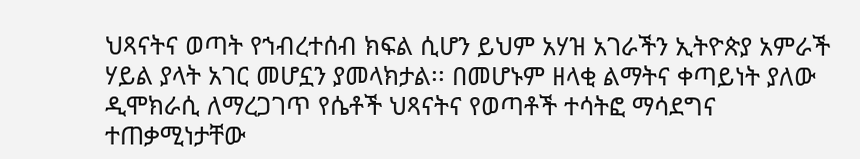ህጻናትና ወጣት የኀብረተሰብ ክፍል ሲሆን ይህም አሃዝ አገራችን ኢትዮጵያ አምራች ሃይል ያላት አገር መሆኗን ያመላክታል፡፡ በመሆኑም ዘላቂ ልማትና ቀጣይነት ያለው ዲሞክራሲ ለማረጋገጥ የሴቶች ህጻናትና የወጣቶች ተሳትፎ ማሳደግና ተጠቃሚነታቸው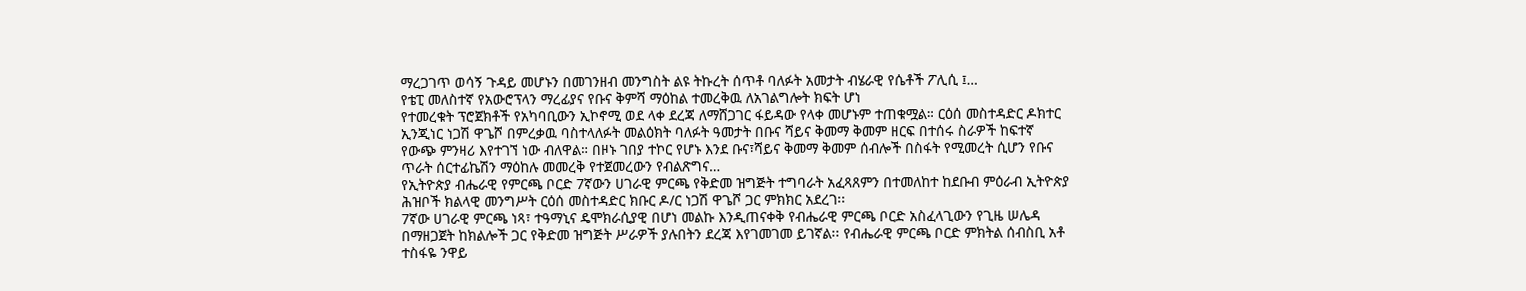ማረጋገጥ ወሳኝ ጉዳይ መሆኑን በመገንዘብ መንግስት ልዩ ትኩረት ሰጥቶ ባለፉት አመታት ብሄራዊ የሴቶች ፖሊሲ ፤…
የቴፒ መለስተኛ የአውሮፕላን ማረፊያና የቡና ቅምሻ ማዕከል ተመረቅዉ ለአገልግሎት ክፍት ሆነ
የተመረቁት ፕሮጀክቶች የአካባቢውን ኢኮኖሚ ወደ ላቀ ደረጃ ለማሸጋገር ፋይዳው የላቀ መሆኑም ተጠቁሟል። ርዕሰ መስተዳድር ዶክተር ኢንጂነር ነጋሽ ዋጌሾ በምረቃዉ ባስተላለፉት መልዕክት ባለፉት ዓመታት በቡና ሻይና ቅመማ ቅመም ዘርፍ በተሰሩ ስራዎች ከፍተኛ የውጭ ምንዛሪ እየተገኘ ነው ብለዋል። በዞኑ ገበያ ተኮር የሆኑ እንደ ቡና፣ሻይና ቅመማ ቅመም ሰብሎች በስፋት የሚመረት ሲሆን የቡና ጥራት ሰርተፊኬሽን ማዕከሉ መመረቅ የተጀመረውን የብልጽግና…
የኢትዮጵያ ብሔራዊ የምርጫ ቦርድ 7ኛውን ሀገራዊ ምርጫ የቅድመ ዝግጅት ተግባራት አፈጻጸምን በተመለከተ ከደቡብ ምዕራብ ኢትዮጵያ ሕዝቦች ክልላዊ መንግሥት ርዕሰ መስተዳድር ክቡር ዶ/ር ነጋሽ ዋጌሾ ጋር ምክክር አደረገ፡፡
7ኛው ሀገራዊ ምርጫ ነጻ፣ ተዓማኒና ዴሞክራሲያዊ በሆነ መልኩ እንዲጠናቀቅ የብሔራዊ ምርጫ ቦርድ አስፈላጊውን የጊዜ ሠሌዳ በማዘጋጀት ከክልሎች ጋር የቅድመ ዝግጅት ሥራዎች ያሉበትን ደረጃ እየገመገመ ይገኛል፡፡ የብሔራዊ ምርጫ ቦርድ ምክትል ሰብስቢ አቶ ተስፋዬ ንዋይ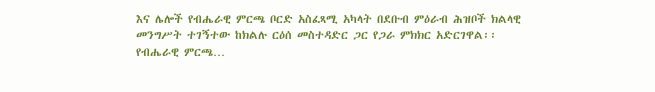እና ሌሎች የብሔራዊ ምርጫ ቦርድ አስፈጻሚ አካላት በደቡብ ምዕራብ ሕዝቦች ክልላዊ መንግሥት ተገኝተው ከክልሉ ርዕሰ መስተዳድር ጋር የጋራ ምክክር አድርገዋል፡፡ የብሔራዊ ምርጫ…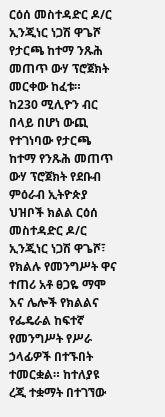ርዕሰ መስተዳድር ዶ/ር ኢንጂነር ነጋሽ ዋጌሾ የታርጫ ከተማ ንጹሕ መጠጥ ውሃ ፕሮጀክት መርቀው ከፈቱ።
ከ230 ሚሊዮን ብር በላይ በሆነ ውጪ የተገነባው የታርጫ ከተማ የንጹሕ መጠጥ ውሃ ፕሮጀክት የደቡብ ምዕራብ ኢትዮጵያ ህዝቦች ክልል ርዕሰ መስተዳድር ዶ/ር ኢንጂነር ነጋሽ ዋጌሾ፣ የክልሉ የመንግሥት ዋና ተጠሪ አቶ ፀጋዬ ማሞ እና ሌሎች የክልልና የፌዴራል ከፍተኛ የመንግሥት የሥራ ኃላፊዎች በተኙበት ተመርቋል። ከተለያዩ ረጂ ተቋማት በተገኘው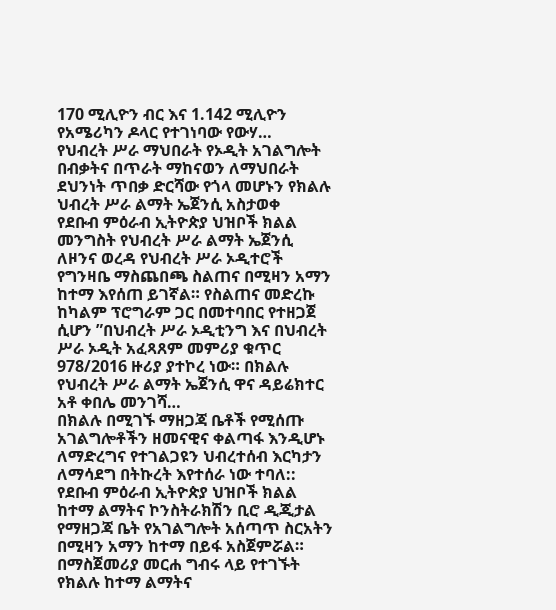170 ሚሊዮን ብር እና 1.142 ሚሊዮን የአሜሪካን ዶላር የተገነባው የውሃ…
የህብረት ሥራ ማህበራት የኦዲት አገልግሎት በብቃትና በጥራት ማከናወን ለማህበራት ደህንነት ጥበቃ ድርሻው የጎላ መሆኑን የክልሉ ህብረት ሥራ ልማት ኤጀንሲ አስታወቀ
የደቡብ ምዕራብ ኢትዮጵያ ህዝቦች ክልል መንግስት የህብረት ሥራ ልማት ኤጀንሲ ለዞንና ወረዳ የህብረት ሥራ ኦዲተሮች የግንዛቤ ማስጨበጫ ስልጠና በሚዛን አማን ከተማ እየሰጠ ይገኛል። የስልጠና መድረኩ ከካልም ፕሮግራም ጋር በመተባበር የተዘጋጀ ሲሆን ”በህብረት ሥራ ኦዲቲንግ እና በህብረት ሥራ ኦዲት አፈጻጸም መምሪያ ቁጥር 978/2016 ዙሪያ ያተኮረ ነው። በክልሉ የህብረት ሥራ ልማት ኤጀንሲ ዋና ዳይሬክተር አቶ ቀበሌ መንገሻ…
በክልሉ በሚገኙ ማዘጋጃ ቤቶች የሚሰጡ አገልግሎቶችን ዘመናዊና ቀልጣፋ እንዲሆኑ ለማድረግና የተገልጋዩን ህብረተሰብ እርካታን ለማሳደግ በትኩረት እየተሰራ ነው ተባለ::
የደቡብ ምዕራብ ኢትዮጵያ ህዝቦች ክልል ከተማ ልማትና ኮንስትራክሽን ቢሮ ዲጂታል የማዘጋጃ ቤት የአገልግሎት አሰጣጥ ስርአትን በሚዛን አማን ከተማ በይፋ አስጀምሯል። በማስጀመሪያ መርሐ ግብሩ ላይ የተገኙት የክልሉ ከተማ ልማትና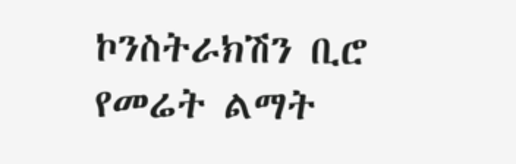ኮንስትራክሽን ቢሮ የመሬት ልማት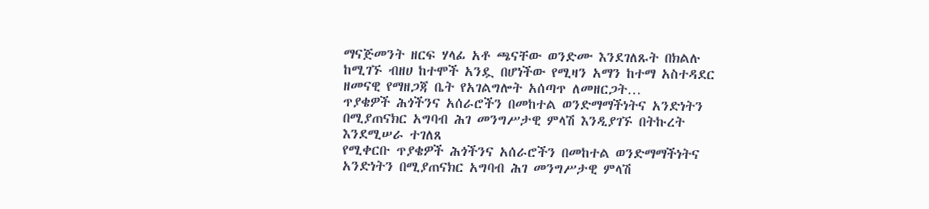ማናጅመንት ዘርፍ ሃላፊ አቶ ጫናቸው ወንድሙ እንደገለጹት በክልሉ ከሚገኙ ብዘሀ ከተሞች አንዷ በሆነችው የሚዛን አማን ከተማ አስተዳደር ዘመናዊ የማዘጋጃ ቤት የአገልግሎት አሰጣጥ ለመዘርጋት…
ጥያቄዎች ሕጎችንና አሰራሮችን በመከተል ወንድማማችነትና አንድነትን በሚያጠናክር አግባብ ሕገ መንግሥታዊ ምላሽ እንዲያገኙ በትኩረት እንደሚሠራ ተገለጸ
የሚቀርቡ ጥያቄዎች ሕጎችንና አሰራሮችን በመከተል ወንድማማችነትና አንድነትን በሚያጠናክር አግባብ ሕገ መንግሥታዊ ምላሽ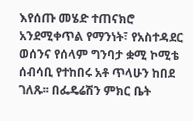እየሰጡ መሄድ ተጠናክሮ አንደሚቀጥል የማንነት፣ የአስተዳደር ወሰንና የሰላም ግንባታ ቋሚ ኮሚቴ ሰብሳቢ የተከበሩ አቶ ጥላሁን ከበደ ገለጹ፡፡ በፌዴሬሽን ምክር ቤት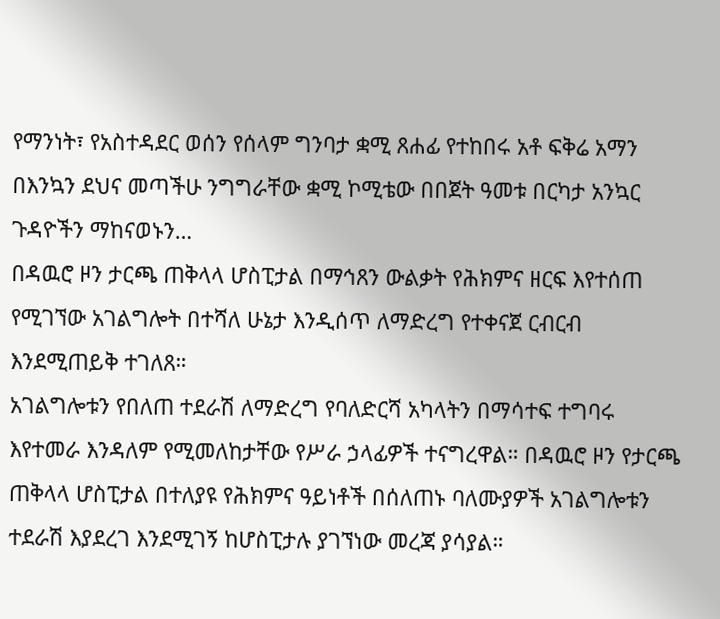የማንነት፣ የአስተዳደር ወሰን የሰላም ግንባታ ቋሚ ጸሐፊ የተከበሩ አቶ ፍቅሬ አማን በእንኳን ደህና መጣችሁ ንግግራቸው ቋሚ ኮሚቴው በበጀት ዓመቱ በርካታ አንኳር ጉዳዮችን ማከናወኑን…
በዳዉሮ ዞን ታርጫ ጠቅላላ ሆስፒታል በማኅጸን ውልቃት የሕክምና ዘርፍ እየተሰጠ የሚገኘው አገልግሎት በተሻለ ሁኔታ እንዲሰጥ ለማድረግ የተቀናጀ ርብርብ እንደሚጠይቅ ተገለጸ።
አገልግሎቱን የበለጠ ተደራሽ ለማድረግ የባለድርሻ አካላትን በማሳተፍ ተግባሩ እየተመራ እንዳለም የሚመለከታቸው የሥራ ኃላፊዎች ተናግረዋል። በዳዉሮ ዞን የታርጫ ጠቅላላ ሆስፒታል በተለያዩ የሕክምና ዓይነቶች በሰለጠኑ ባለሙያዎች አገልግሎቱን ተደራሽ እያደረገ እንደሚገኝ ከሆስፒታሉ ያገኘነው መረጃ ያሳያል።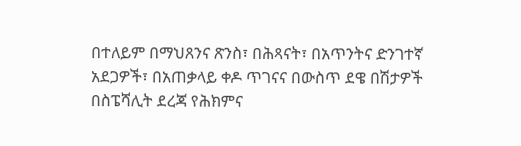በተለይም በማህጸንና ጽንስ፣ በሕጻናት፣ በአጥንትና ድንገተኛ አደጋዎች፣ በአጠቃላይ ቀዶ ጥገናና በውስጥ ደዌ በሽታዎች በስፔሻሊት ደረጃ የሕክምና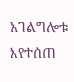አገልግሎቱ እየተሰጠ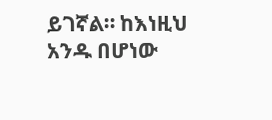ይገኛል። ከእነዚህ አንዱ በሆነው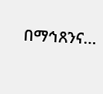በማኅጸንና…